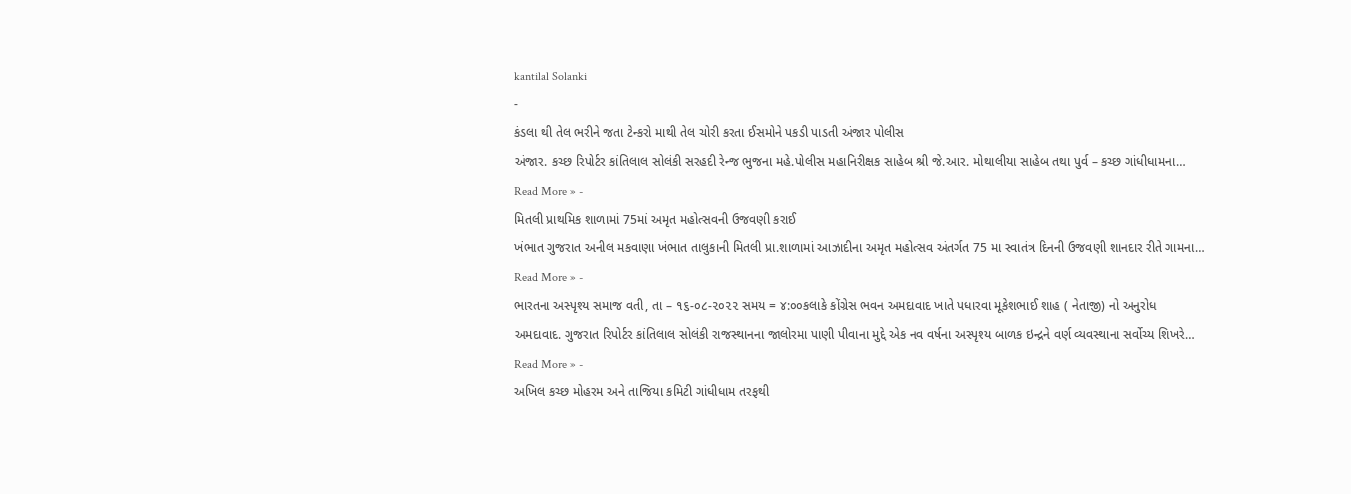kantilal Solanki
-
કંડલા થી તેલ ભરીને જતા ટેન્કરો માથી તેલ ચોરી કરતા ઈસમોને પકડી પાડતી અંજાર પોલીસ
અંજાર. કચ્છ રિપોર્ટર કાંતિલાલ સોલંકી સરહદી રેન્જ ભુજના મહે.પોલીસ મહાનિરીક્ષક સાહેબ શ્રી જે.આર. મોથાલીયા સાહેબ તથા પુર્વ – કચ્છ ગાંધીધામના…
Read More » -
મિતલી પ્રાથમિક શાળામાં 75માં અમૃત મહોત્સવની ઉજવણી કરાઈ
ખંભાત ગુજરાત અનીલ મકવાણા ખંભાત તાલુકાની મિતલી પ્રા.શાળામાં આઝાદીના અમૃત મહોત્સવ અંતર્ગત 75 મા સ્વાતંત્ર દિનની ઉજવણી શાનદાર રીતે ગામના…
Read More » -
ભારતના અસ્પૃશ્ય સમાજ વતી, તા – ૧૬-૦૮-૨૦૨૨ સમય = ૪:૦૦કલાકે કોંગ્રેસ ભવન અમદાવાદ ખાતે પધારવા મૂકેશભાઈ શાહ ( નેતાજી) નો અનુરોધ
અમદાવાદ. ગુજરાત રિપોર્ટર કાંતિલાલ સોલંકી રાજસ્થાનના જાલોરમા પાણી પીવાના મુદ્દે એક નવ વર્ષના અસ્પૃશ્ય બાળક ઇન્દ્રને વર્ણ વ્યવસ્થાના સર્વોચ્ય શિખરે…
Read More » -
અખિલ કચ્છ મોહરમ અને તાજિયા કમિટી ગાંધીધામ તરફથી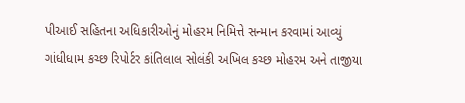પીઆઈ સહિતના અધિકારીઓનું મોહરમ નિમિત્તે સન્માન કરવામાં આવ્યું
ગાંધીધામ કચ્છ રિપોર્ટર કાંતિલાલ સોલંકી અખિલ કચ્છ મોહરમ અને તાજીયા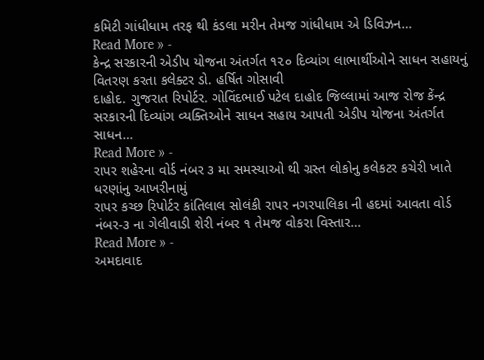કમિટી ગાંધીધામ તરફ થી કંડલા મરીન તેમજ ગાંધીધામ એ ડિવિઝન…
Read More » -
કેન્દ્ર સરકારની એડીપ યોજના અંતર્ગત ૧૨૦ દિવ્યાંગ લાભાર્થીઓને સાધન સહાયનું વિતરણ કરતા કલેક્ટર ડો. હર્ષિત ગોસાવી
દાહોદ. ગુજરાત રિપોર્ટર. ગોવિંદભાઈ પટેલ દાહોદ જિલ્લામાં આજ રોજ કેંન્દ્ર સરકારની દિવ્યાંગ વ્યક્તિઓને સાધન સહાય આપતી એડીપ યોજના અંતર્ગત સાધન…
Read More » -
રાપર શહેરના વોર્ડ નંબર ૩ મા સમસ્યાઓ થી ગ્રસ્ત લોકોનુ કલેકટર કચેરી ખાતે ધરણાંનુ આખરીનામું
રાપર કચ્છ રિપોર્ટર કાંતિલાલ સોલંકી રાપર નગરપાલિકા ની હદમાં આવતા વોર્ડ નંબર-૩ ના ગેલીવાડી શેરી નંબર ૧ તેમજ વોકરા વિસ્તાર…
Read More » -
અમદાવાદ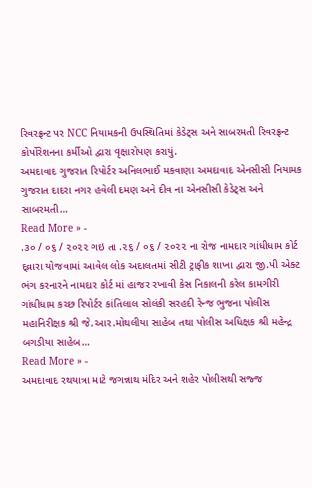રિવરફ્રન્ટ પર NCC નિયામકની ઉપસ્થિતિમાં કેડેટ્સ અને સાબરમતી રિવરફ્રન્ટ કોર્પોરેશનના કર્મીઓ દ્વારા વૃક્ષારોપણ કરાયું.
અમદાવાદ ગુજરાત રિપોર્ટર અનિલભાઈ મકવાણા અમદાવાદ એનસીસી નિયામક ગુજરાત દાદરા નગર હવેલી દમણ અને દીવ ના એનસીસી કેડેટ્સ અને સાબરમતી…
Read More » -
.૩૦ / ૦૬ / ૨૦૨૨ ગઇ તા .૨૬ / ૦૬ / ૨૦૨૨ ના રોજ નામદાર ગાંધીધામ કોર્ટ દ્વ્રારા યોજવામાં આવેલ લોક અદાલતમાં સીટી ટ્રાફીક શાખા દ્વારા જી.પી એક્ટ ભંગ કરનારને નામદાર કોર્ટ માં હાજર રખાવી કેસ નિકાલની કરેલ કામગીરી
ગાંધીધામ કચ્છ રિપોર્ટર કાંતિલાલ સોલંકી સરહદી રેન્જ ભુજના પોલીસ મહાનિરીક્ષક શ્રી જે.આર.મોથલીયા સાહેબ તથા પોલીસ અધિક્ષક શ્રી મહેન્દ્ર બગડીયા સાહેબ…
Read More » -
અમદાવાદ રથયાત્રા માટે જગન્નાથ મંદિર અને શહેર પોલીસથી સજ્જ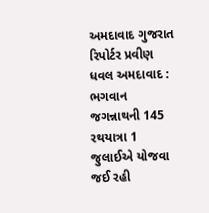અમદાવાદ ગુજરાત રિપોર્ટર પ્રવીણ ધવલ અમદાવાદ : ભગવાન જગન્નાથની 145 રથયાત્રા 1 જુલાઈએ યોજવા જઈ રહી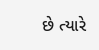છે ત્યારે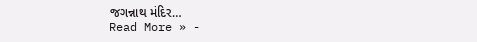જગન્નાથ મંદિર…
Read More » -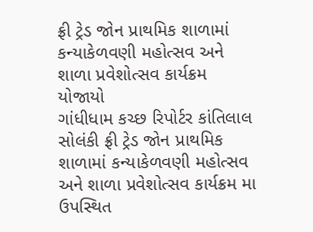ફ્રી ટ્રેડ જોન પ્રાથમિક શાળામાં કન્યાકેળવણી મહોત્સવ અને શાળા પ્રવેશોત્સવ કાર્યક્રમ યોજાયો
ગાંધીધામ કચ્છ રિપોર્ટર કાંતિલાલ સોલંકી ફ્રી ટ્રેડ જોન પ્રાથમિક શાળામાં કન્યાકેળવણી મહોત્સવ અને શાળા પ્રવેશોત્સવ કાર્યક્રમ મા ઉપસ્થિત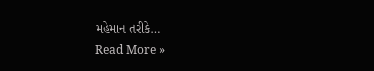મહેમાન તરીકે…
Read More »